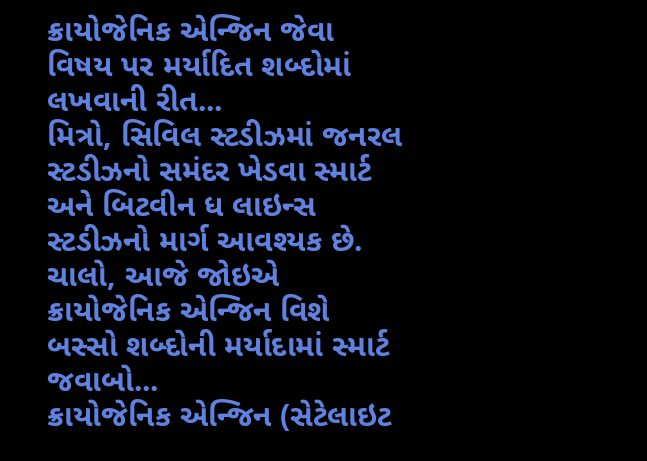ક્રાયોજેનિક એન્જિન જેવા વિષય પર મર્યાદિત શબ્દોમાં લખવાની રીત...
મિત્રો, સિવિલ સ્ટડીઝમાં જનરલ સ્ટડીઝનો સમંદર ખેડવા સ્માર્ટ અને બિટવીન ધ લાઇન્સ સ્ટડીઝનો માર્ગ આવશ્યક છે. ચાલો, આજે જોઇએ ક્રાયોજેનિક એન્જિન વિશે બસ્સો શબ્દોની મર્યાદામાં સ્માર્ટ જવાબો...
ક્રાયોજેનિક એન્જિન (સેટેલાઇટ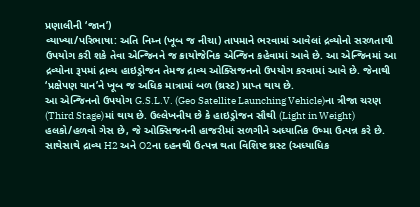પ્રણાલીની ‘જાન’)
વ્યાખ્યા/પરિભાષા: અતિ નિમ્ન (ખૂબ જ નીચા) તાપમાને ભરવામાં આવેલાં દ્રવ્યોનો સરળતાથી ઉપયોગ કરી શકે તેવા એન્જિનને જ ક્રાયોજેનિક એન્જિન કહેવામાં આવે છે. આ એન્જિનમાં આ દ્રવ્યોના રૂપમાં દ્રાવ્ય હાઇડ્રોજન તેમજ દ્રાવ્ય ઓક્સિજનનો ઉપયોગ કરવામાં આવે છે. જેનાથી ‘પ્રક્ષેપણ યાન’ને ખૂબ જ અધિક માત્રામાં બળ (થ્રસ્ટ) પ્રાપ્ત થાય છે.
આ એન્જિનનો ઉપયોગ G.S.L.V. (Geo Satellite Launching Vehicle)ના ત્રીજા ચરણ (Third Stage)માં થાય છે. ઉલ્લેખનીય છે કે હાઇડ્રોજન સૌથી (Light in Weight) હલકો/હળવો ગેસ છે, જે ઓક્સિજનની હાજરીમાં સળગીને અધ્યાતિક ઉષ્મા ઉત્પન્ન કરે છે. સાથેસાથે દ્રાવ્ય H2 અને O2ના દહનથી ઉત્પન્ન થતા વિશિષ્ટ થ્રસ્ટ (અધ્યાધિક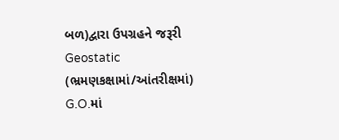બળ)દ્વારા ઉપગ્રહને જરૂરી Geostatic (ભ્રમણકક્ષામાં/આંતરીક્ષમાં) G.O.માં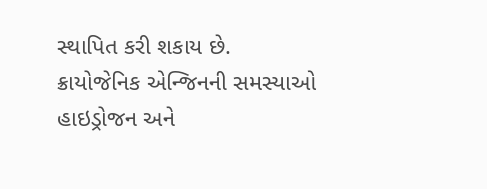સ્થાપિત કરી શકાય છે.
ક્રાયોજેનિક એન્જિનની સમસ્યાઓ
હાઇડ્રોજન અને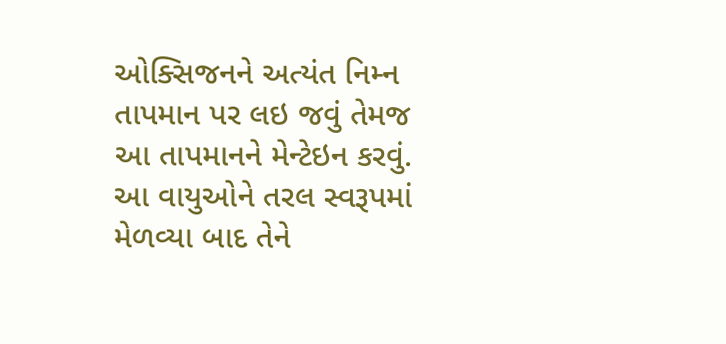ઓક્સિજનને અત્યંત નિમ્ન તાપમાન પર લઇ જવું તેમજ આ તાપમાનને મેન્ટેઇન કરવું. આ વાયુઓને તરલ સ્વરૂપમાં મેળવ્યા બાદ તેને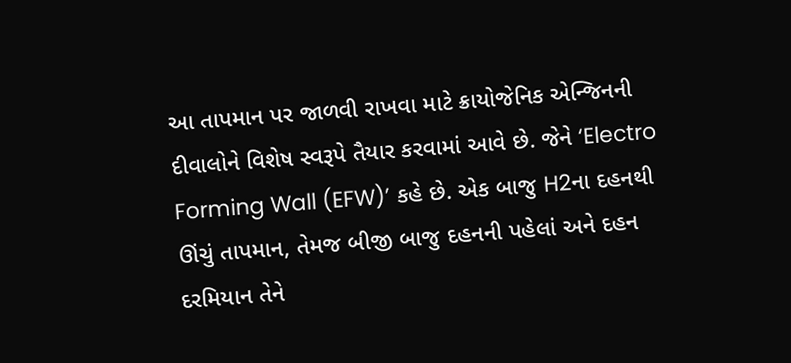આ તાપમાન પર જાળવી રાખવા માટે ક્રાયોજેનિક એન્જિનની દીવાલોને વિશેષ સ્વરૂપે તૈયાર કરવામાં આવે છે. જેને ‘Electro Forming Wall (EFW)’ કહે છે. એક બાજુ H2ના દહનથી ઊંચું તાપમાન, તેમજ બીજી બાજુ દહનની પહેલાં અને દહન દરમિયાન તેને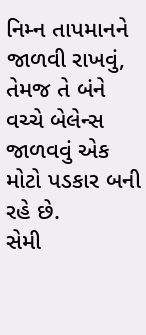નિમ્ન તાપમાનને જાળવી રાખવું, તેમજ તે બંને વચ્ચે બેલેન્સ જાળવવું એક મોટો પડકાર બની રહે છે.
સેમી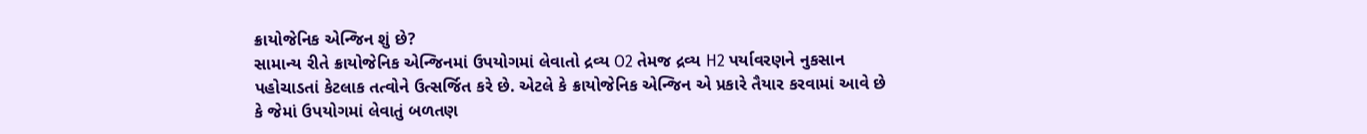ક્રાયોજેનિક એન્જિન શું છે?
સામાન્ય રીતે ક્રાયોજેનિક એન્જિનમાં ઉપયોગમાં લેવાતો દ્રવ્ય O2 તેમજ દ્રવ્ય H2 પર્યાવરણને નુકસાન પહોચાડતાં કેટલાક તત્વોને ઉત્સર્જિત કરે છે. એટલે કે ક્રાયોજેનિક એન્જિન એ પ્રકારે તૈયાર કરવામાં આવે છે કે જેમાં ઉપયોગમાં લેવાતું બળતણ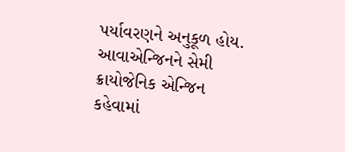પર્યાવરણને અનુકૂળ હોય. આવાએન્જિનને સેમી ક્રાયોજેનિક એન્જિન કહેવામાં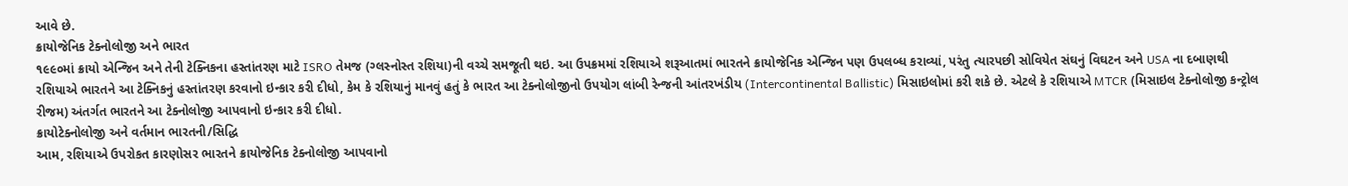આવે છે.
ક્રાયોજેનિક ટેક્નોલોજી અને ભારત
૧૯૯૦માં ક્રાયો એન્જિન અને તેની ટેક્નિકના હસ્તાંતરણ માટે ISRO તેમજ (ગ્લસ્નોસ્ત રશિયા)ની વચ્ચે સમજૂતી થઇ. આ ઉપક્રમમાં રશિયાએ શરૂઆતમાં ભારતને ક્રાયોજેનિક એન્જિન પણ ઉપલબ્ધ કરાવ્યાં, પરંતુ ત્યારપછી સોવિયેત સંઘનું વિઘટન અને USA ના દબાણથી રશિયાએ ભારતને આ ટેક્નિકનું હસ્તાંતરણ કરવાનો ઇન્કાર કરી દીધો, કેમ કે રશિયાનું માનવું હતું કે ભારત આ ટેક્નોલોજીનો ઉપયોગ લાંબી રેન્જની આંતરખંડીય (Intercontinental Ballistic) મિસાઇલોમાં કરી શકે છે. એટલે કે રશિયાએ MTCR (મિસાઇલ ટેક્નોલોજી કન્ટ્રોલ રીજમ) અંતર્ગત ભારતને આ ટેક્નોલોજી આપવાનો ઇન્કાર કરી દીધો.
ક્રાયોટેક્નોલોજી અને વર્તમાન ભારતની/સિદ્ધિ
આમ, રશિયાએ ઉપરોકત કારણોસર ભારતને ક્રાયોજેનિક ટેક્નોલોજી આપવાનો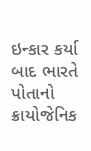ઇન્કાર કર્યા બાદ ભારતે પોતાનો ક્રાયોજેનિક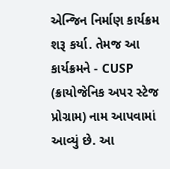એન્જિન નિર્માણ કાર્યક્રમ શરૂ કર્યા. તેમજ આ કાર્યક્રમને - CUSP (ક્રાયોજેનિક અપર સ્ટેજ પ્રોગ્રામ) નામ આપવામાં આવ્યું છે. આ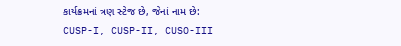કાર્યક્રમનાં ત્રણ સ્ટેજ છે, જેનાં નામ છે:
CUSP-I, CUSP-II, CUSO-III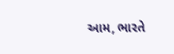આમ, ભારતે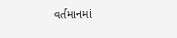વર્તમાનમાં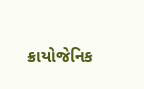ક્રાયોજેનિક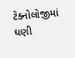ટેક્નોલોજીમાં ઘણી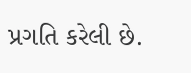પ્રગતિ કરેલી છે.